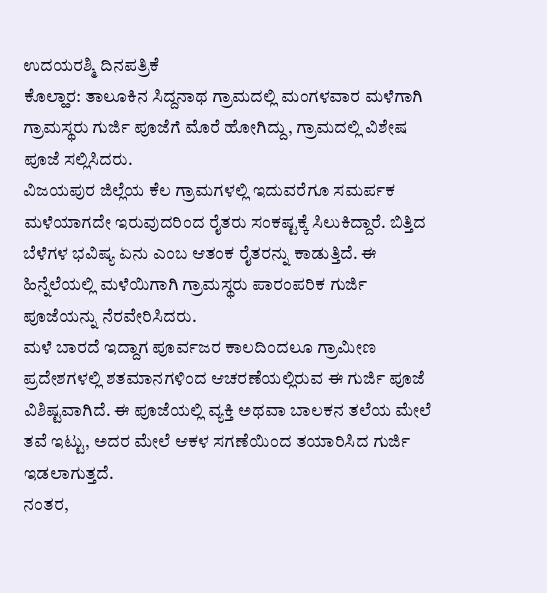ಉದಯರಶ್ಮಿ ದಿನಪತ್ರಿಕೆ
ಕೊಲ್ಹಾರ: ತಾಲೂಕಿನ ಸಿದ್ದನಾಥ ಗ್ರಾಮದಲ್ಲಿ ಮಂಗಳವಾರ ಮಳೆಗಾಗಿ ಗ್ರಾಮಸ್ಥರು ಗುರ್ಜಿ ಪೂಜೆಗೆ ಮೊರೆ ಹೋಗಿದ್ದು, ಗ್ರಾಮದಲ್ಲಿ ವಿಶೇಷ ಪೂಜೆ ಸಲ್ಲಿಸಿದರು.
ವಿಜಯಪುರ ಜಿಲ್ಲೆಯ ಕೆಲ ಗ್ರಾಮಗಳಲ್ಲಿ ಇದುವರೆಗೂ ಸಮರ್ಪಕ ಮಳೆಯಾಗದೇ ಇರುವುದರಿಂದ ರೈತರು ಸಂಕಷ್ಟಕ್ಕೆ ಸಿಲುಕಿದ್ದಾರೆ. ಬಿತ್ತಿದ ಬೆಳೆಗಳ ಭವಿಷ್ಯ ಏನು ಎಂಬ ಆತಂಕ ರೈತರನ್ನು ಕಾಡುತ್ತಿದೆ. ಈ ಹಿನ್ನೆಲೆಯಲ್ಲಿ ಮಳೆಯಿಗಾಗಿ ಗ್ರಾಮಸ್ಥರು ಪಾರಂಪರಿಕ ಗುರ್ಜಿ ಪೂಜೆಯನ್ನು ನೆರವೇರಿಸಿದರು.
ಮಳೆ ಬಾರದೆ ಇದ್ದಾಗ ಪೂರ್ವಜರ ಕಾಲದಿಂದಲೂ ಗ್ರಾಮೀಣ ಪ್ರದೇಶಗಳಲ್ಲಿ ಶತಮಾನಗಳಿಂದ ಆಚರಣೆಯಲ್ಲಿರುವ ಈ ಗುರ್ಜಿ ಪೂಜೆ ವಿಶಿಷ್ಟವಾಗಿದೆ. ಈ ಪೂಜೆಯಲ್ಲಿ ವ್ಯಕ್ತಿ ಅಥವಾ ಬಾಲಕನ ತಲೆಯ ಮೇಲೆ ತವೆ ಇಟ್ಟು, ಅದರ ಮೇಲೆ ಆಕಳ ಸಗಣೆಯಿಂದ ತಯಾರಿಸಿದ ಗುರ್ಜಿ ಇಡಲಾಗುತ್ತದೆ.
ನಂತರ,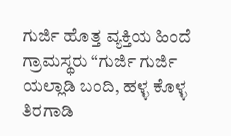ಗುರ್ಜಿ ಹೊತ್ತ ವ್ಯಕ್ತಿಯ ಹಿಂದೆ ಗ್ರಾಮಸ್ಥರು “ಗುರ್ಜಿ ಗುರ್ಜಿ ಯಲ್ಲಾಡಿ ಬಂದಿ, ಹಳ್ಳ ಕೊಳ್ಳ ತಿರಗಾಡಿ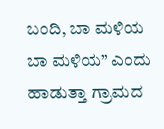ಬಂದಿ, ಬಾ ಮಳಿಯ ಬಾ ಮಳಿಯ” ಎಂದು ಹಾಡುತ್ತಾ ಗ್ರಾಮದ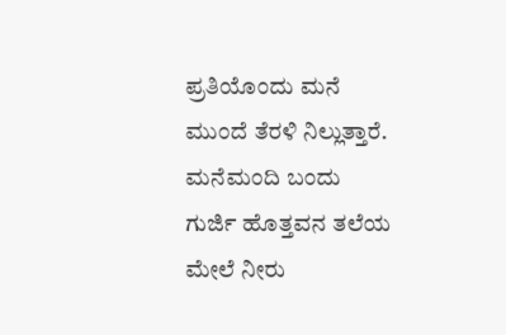ಪ್ರತಿಯೊಂದು ಮನೆ ಮುಂದೆ ತೆರಳಿ ನಿಲ್ಲುತ್ತಾರೆ. ಮನೆಮಂದಿ ಬಂದು ಗುರ್ಜಿ ಹೊತ್ತವನ ತಲೆಯ ಮೇಲೆ ನೀರು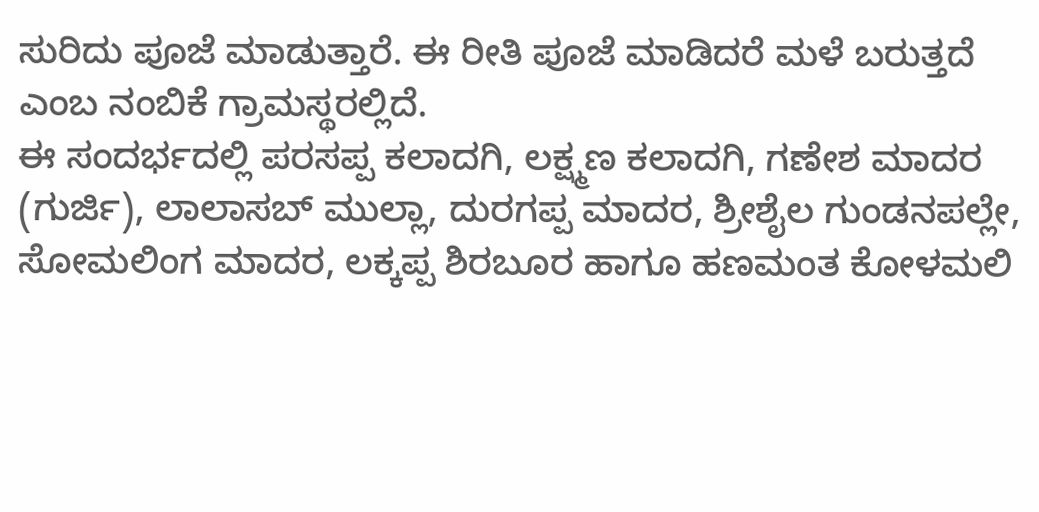ಸುರಿದು ಪೂಜೆ ಮಾಡುತ್ತಾರೆ. ಈ ರೀತಿ ಪೂಜೆ ಮಾಡಿದರೆ ಮಳೆ ಬರುತ್ತದೆ ಎಂಬ ನಂಬಿಕೆ ಗ್ರಾಮಸ್ಥರಲ್ಲಿದೆ.
ಈ ಸಂದರ್ಭದಲ್ಲಿ ಪರಸಪ್ಪ ಕಲಾದಗಿ, ಲಕ್ಷ್ಮಣ ಕಲಾದಗಿ, ಗಣೇಶ ಮಾದರ (ಗುರ್ಜಿ), ಲಾಲಾಸಬ್ ಮುಲ್ಲಾ, ದುರಗಪ್ಪ ಮಾದರ, ಶ್ರೀಶೈಲ ಗುಂಡನಪಲ್ಲೇ, ಸೋಮಲಿಂಗ ಮಾದರ, ಲಕ್ಕಪ್ಪ ಶಿರಬೂರ ಹಾಗೂ ಹಣಮಂತ ಕೋಳಮಲಿ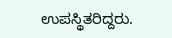ಉಪಸ್ಥಿತರಿದ್ದರು.